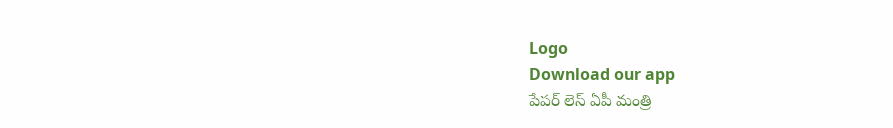Logo
Download our app
పేపర్ లెస్ ఏపీ మంత్రి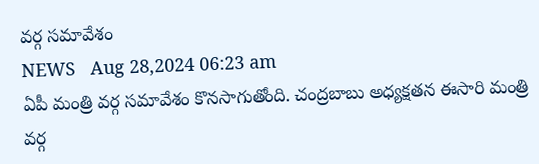వర్గ సమావేశం
NEWS   Aug 28,2024 06:23 am
ఏపీ మంత్రి వర్గ సమావేశం కొన‌సాగుతోంది. చంద్రబాబు అధ్యక్షతన ఈసారి మంత్రి వర్గ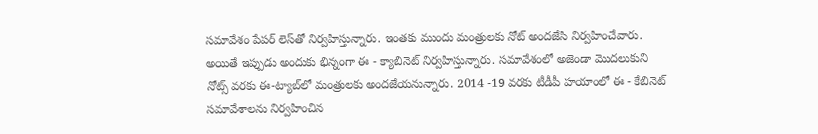సమావేశం పేపర్‌ లెస్‌తో నిర్వహిస్తున్నారు. ఇంతకు ముందు మంత్రులకు నోట్‌ అందజేసి నిర్వహించేవారు. అయితే ఇప్పుడు అందుకు భిన్నంగా ఈ - క్యాబినెట్ నిర్వహిస్తున్నారు. సమావేశంలో అజెండా మొదలుకుని నోట్స్‌ వరకు ఈ-ట్యాబ్‌లో మంత్రులకు అందజేయనున్నారు. 2014 -19 వరకు టీడీపీ హయాంలో ఈ - కేబినెట్‌ సమావేశాలను నిర్వహించిన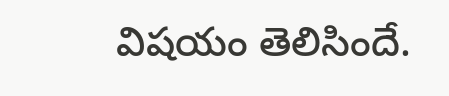విషయం తెలిసిందే.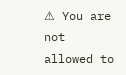⚠ You are not allowed to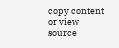copy content or view source